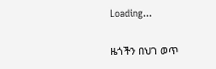Loading...

ዜጎችን በህገ ወጥ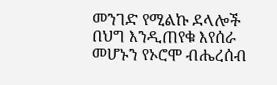መንገድ የሚልኩ ደላሎች በህግ እንዲጠየቁ እየሰራ መሆኑን የኦሮሞ ብሔረሰብ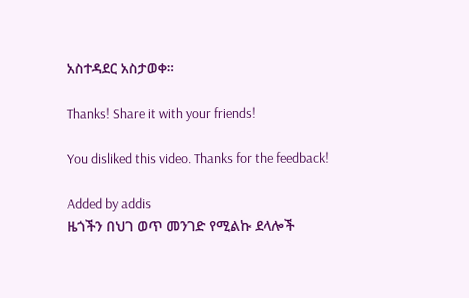አስተዳደር አስታወቀ።

Thanks! Share it with your friends!

You disliked this video. Thanks for the feedback!

Added by addis
ዜጎችን በህገ ወጥ መንገድ የሚልኩ ደላሎች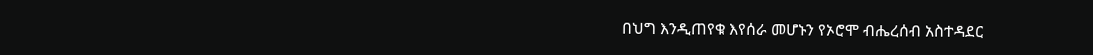በህግ እንዲጠየቁ እየሰራ መሆኑን የኦሮሞ ብሔረሰብ አስተዳደር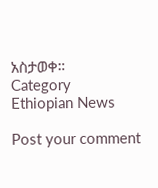አስታወቀ።
Category
Ethiopian News

Post your comment